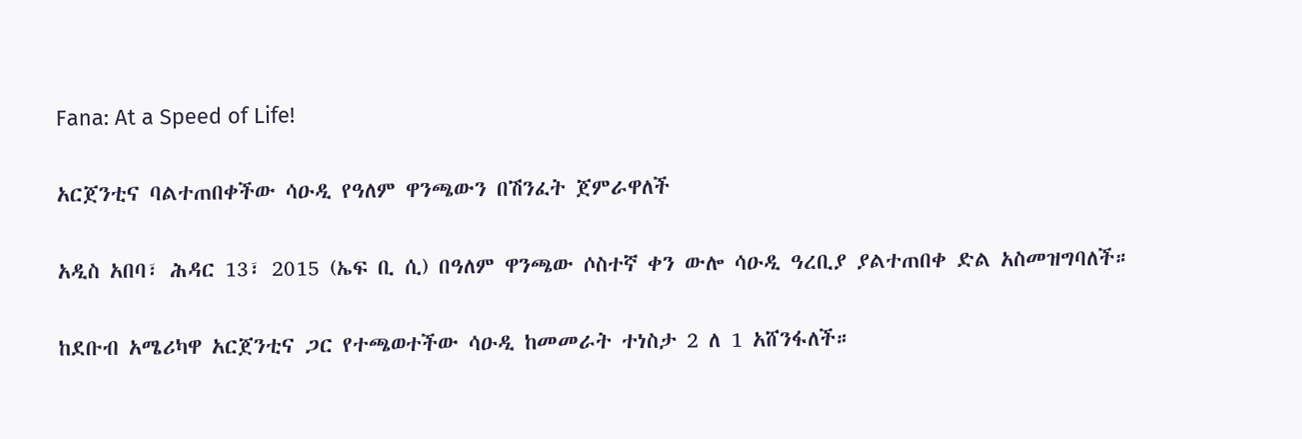Fana: At a Speed of Life!

አርጀንቲና ባልተጠበቀችው ሳዑዲ የዓለም ዋንጫውን በሽንፈት ጀምራዋለች

አዲስ አበባ፣ ሕዳር 13፣ 2015 (ኤፍ ቢ ሲ) በዓለም ዋንጫው ሶስተኛ ቀን ውሎ ሳዑዲ ዓረቢያ ያልተጠበቀ ድል አስመዝግባለች።

ከደቡብ አሜሪካዋ አርጀንቲና ጋር የተጫወተችው ሳዑዲ ከመመራት ተነስታ 2 ለ 1 አሸንፋለች።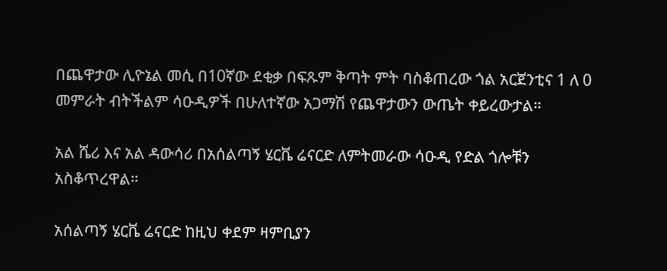በጨዋታው ሊዮኔል መሲ በ10ኛው ደቂቃ በፍጹም ቅጣት ምት ባስቆጠረው ጎል አርጀንቲና 1 ለ 0 መምራት ብትችልም ሳዑዲዎች በሁለተኛው አጋማሽ የጨዋታውን ውጤት ቀይረውታል።

አል ሼሪ እና አል ዳውሳሪ በአሰልጣኝ ሄርቬ ሬናርድ ለምትመራው ሳዑዲ የድል ጎሎቹን አስቆጥረዋል።

አሰልጣኝ ሄርቬ ሬናርድ ከዚህ ቀደም ዛምቢያን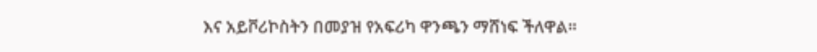እና አይቮሪኮስትን በመያዝ የአፍሪካ ዋንጫን ማሸነፍ ችለዋል።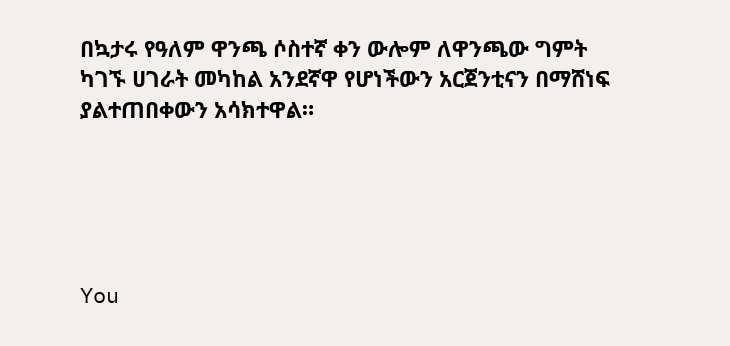በኳታሩ የዓለም ዋንጫ ሶስተኛ ቀን ውሎም ለዋንጫው ግምት ካገኙ ሀገራት መካከል አንደኛዋ የሆነችውን አርጀንቲናን በማሸነፍ ያልተጠበቀውን አሳክተዋል።





You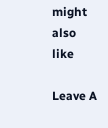might also like

Leave A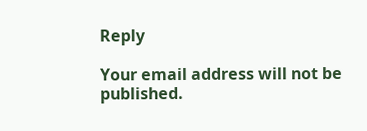Reply

Your email address will not be published.